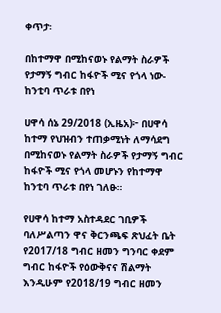ቀጥታ፡

በከተማዋ በሚከናወኑ የልማት ስራዎች የታማኝ ግብር ከፋዮች ሚና የጎላ ነው- ከንቲባ ጥራቱ በየነ

ሀዋሳ ሰኔ 29/2018 (ኢዜአ)፦ በሀዋሳ ከተማ የህዝብን ተጠቃሚነት ለማሳደግ በሚከናወኑ የልማት ስራዎች የታማኝ ግብር ከፋዮች ሚና የጎላ መሆኑን የከተማዋ ከንቲባ ጥራቱ በየነ ገለፁ።

የሀዋሳ ከተማ አስተዳደር ገቢዎች ባለሥልጣን ዋና ቅርንጫፍ ጽህፈት ቤት የ2017/18 ግብር ዘመን ግንባር ቀደም ግብር ከፋዮች የዕውቅናና ሽልማት እንዲሁም የ2018/19 ግብር ዘመን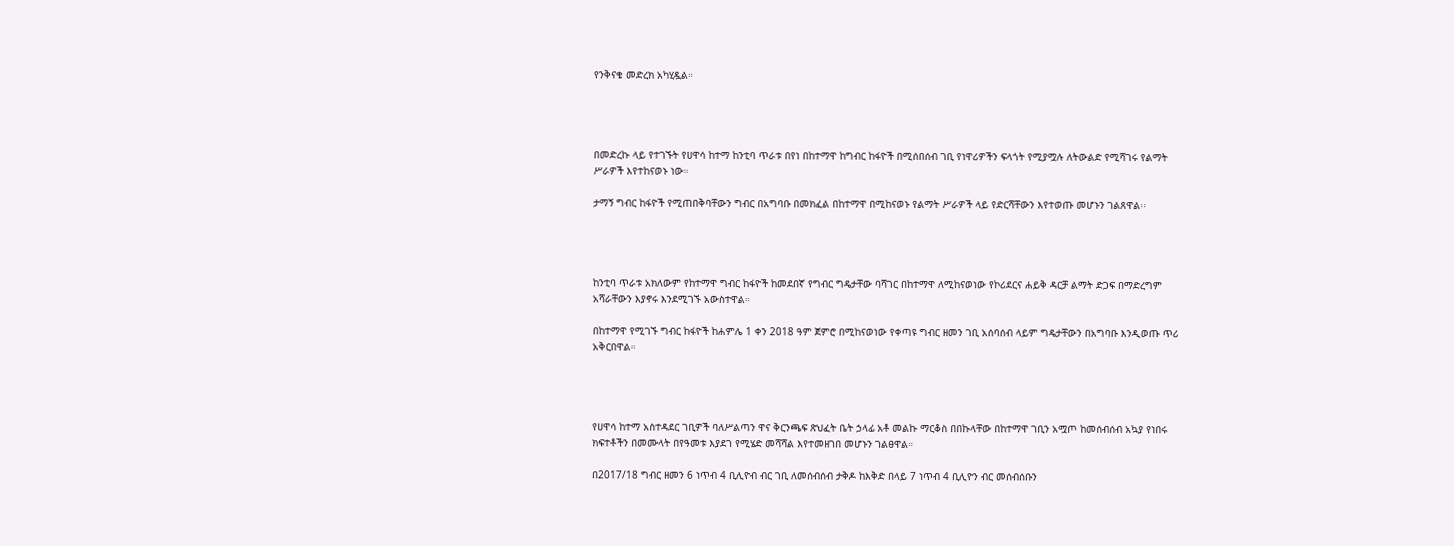የንቅናቄ መድረክ አካሂዷል።




በመድረኩ ላይ የተገኙት የሀዋሳ ከተማ ከንቲባ ጥራቱ በየነ በከተማዋ ከግብር ከፋዮች በሚሰበሰብ ገቢ የነዋሪዎችን ፍላጎት የሚያሟሉ ለትውልድ የሚሻገሩ የልማት ሥራዎች እየተከናወኑ ነው።

ታማኝ ግብር ከፋዮች የሚጠበቅባቸውን ግብር በአግባቡ በመክፈል በከተማዋ በሚከናወኑ የልማት ሥራዎች ላይ የድርሻቸውን እየተወጡ መሆኑን ገልጸዋል፡፡




ከንቲባ ጥራቱ አክለውም የከተማዋ ግብር ከፋዮች ከመደበኛ የግብር ግዴታቸው ባሻገር በከተማዋ ለሚከናወነው የኮሪደርና ሐይቅ ዳርቻ ልማት ድጋፍ በማድረግም አሻራቸውን እያኖሩ እንደሚገኙ አውስተዋል።

በከተማዋ የሚገኙ ግብር ከፋዮች ከሐምሌ 1 ቀን 2018 ዓም ጀምሮ በሚከናወነው የቀጣዩ ግብር ዘመን ገቢ አሰባሰብ ላይም ግዴታቸውን በአግባቡ እንዲወጡ ጥሪ አቅርበዋል።




የሀዋሳ ከተማ አስተዳደር ገቢዎች ባለሥልጣን ዋና ቅርንጫፍ ጽህፈት ቤት ኃላፊ አቶ መልኩ ማርቆስ በበኩላቸው በከተማዋ ገቢን አሟጦ ከመሰብሰብ አኳያ የነበሩ ክፍተቶችን በመሙላት በየዓመቱ እያደገ የሚሄድ መሻሻል እየተመዘገበ መሆኑን ገልፀዋል።

በ2017/18 ግብር ዘመን 6 ነጥብ 4 ቢሊዮብ ብር ገቢ ለመሰብሰብ ታቅዶ ከእቅድ በላይ 7 ነጥብ 4 ቢሊዮን ብር መሰብሰቡን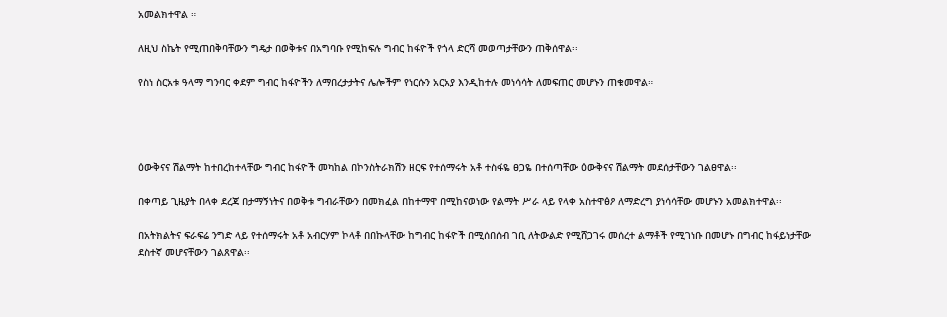አመልክተዋል ።

ለዚህ ስኬት የሚጠበቅባቸውን ግዴታ በወቅቱና በአግባቡ የሚከፍሉ ግብር ከፋዮች የጎላ ድርሻ መወጣታቸውን ጠቅሰዋል፡፡

የስነ ስርአቱ ዓላማ ግንባር ቀደም ግብር ከፋዮችን ለማበረታታትና ሌሎችም የነርሱን አርአያ እንዲከተሉ መነሳሳት ለመፍጠር መሆኑን ጠቁመዋል።




ዕውቅናና ሽልማት ከተበረከተላቸው ግብር ከፋዮች መካከል በኮንስትራክሽን ዘርፍ የተሰማሩት አቶ ተስፋዬ ፀጋዬ በተሰጣቸው ዕውቅናና ሽልማት መደሰታቸውን ገልፀዋል፡፡

በቀጣይ ጊዜያት በላቀ ደረጃ በታማኝነትና በወቅቱ ግብራቸውን በመክፈል በከተማዋ በሚከናወነው የልማት ሥራ ላይ የላቀ አስተዋፅዖ ለማድረግ ያነሳሳቸው መሆኑን አመልክተዋል፡፡

በአትክልትና ፍራፍሬ ንግድ ላይ የተሰማሩት አቶ አብርሃም ኮላቶ በበኩላቸው ከግብር ከፋዮች በሚሰበሰብ ገቢ ለትውልድ የሚሸጋገሩ መሰረተ ልማቶች የሚገነቡ በመሆኑ በግብር ከፋይነታቸው ደስተኛ መሆናቸውን ገልጸዋል፡፡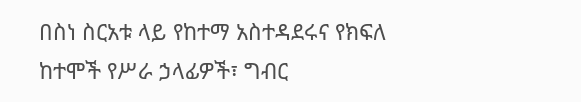በስነ ስርአቱ ላይ የከተማ አስተዳደሩና የክፍለ ከተሞች የሥራ ኃላፊዎች፣ ግብር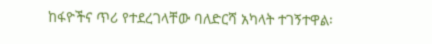ከፋዮችና ጥሪ የተደረገላቸው ባለድርሻ አካላት ተገኝተዋል፡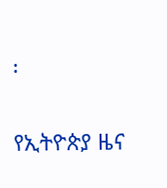፡

የኢትዮጵያ ዜና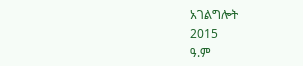አገልግሎት
2015
ዓ.ም